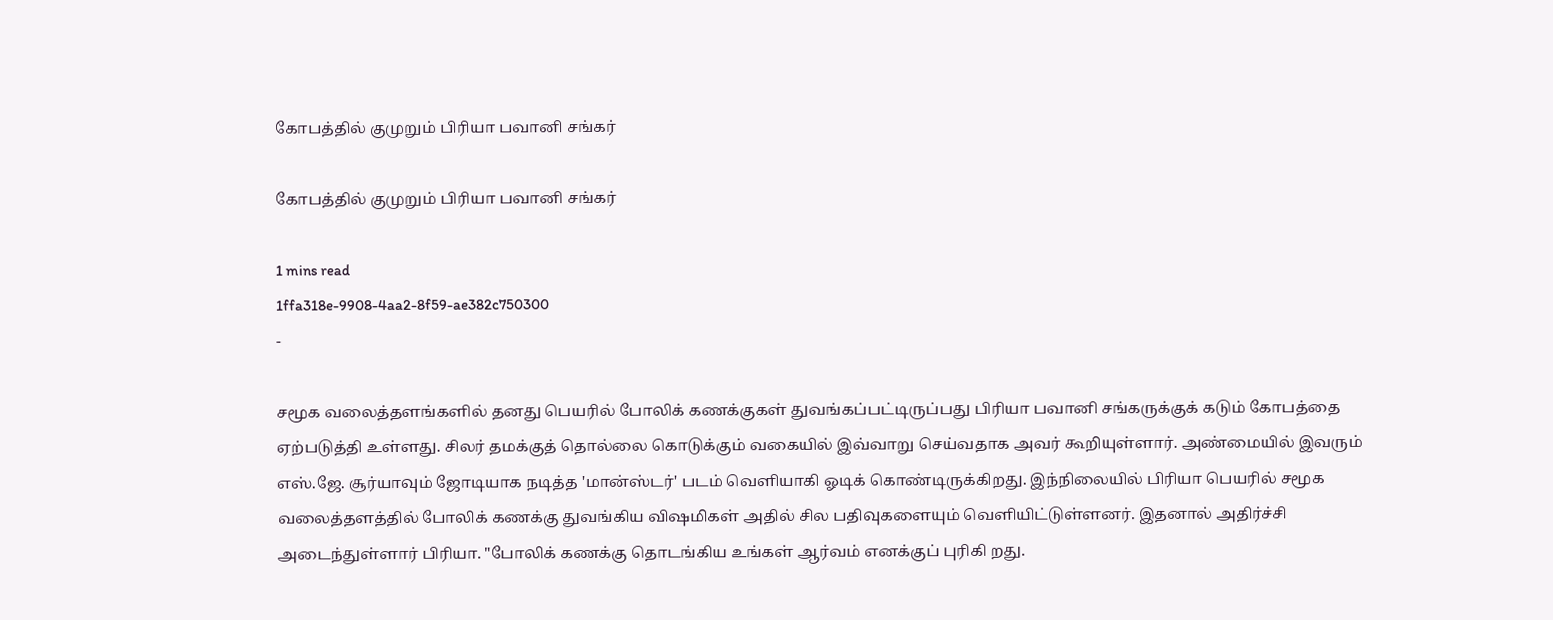கோபத்தில் குமுறும் பிரியா பவானி சங்கர்

கோபத்தில் குமுறும் பிரியா பவானி சங்கர்

1 mins read
1ffa318e-9908-4aa2-8f59-ae382c750300
-

சமூக வலைத்தளங்களில் தனது பெயரில் போலிக் கணக்குகள் துவங்கப்பட்டிருப்பது பிரியா பவானி சங்கருக்குக் கடும் கோபத்தை ஏற்படுத்தி உள்ளது. சிலர் தமக்குத் தொல்லை கொடுக்கும் வகையில் இவ்வாறு செய்வதாக அவர் கூறியுள்ளார். அண்மையில் இவரும் எஸ்.ஜே. சூர்யாவும் ஜோடியாக நடித்த 'மான்ஸ்டர்' படம் வெளியாகி ஓடிக் கொண்டிருக்கிறது. இந்நிலையில் பிரியா பெயரில் சமூக வலைத்தளத்தில் போலிக் கணக்கு துவங்கிய விஷமிகள் அதில் சில பதிவுகளையும் வெளியிட்டுள்ளனர். இதனால் அதிர்ச்சி அடைந்துள்ளார் பிரியா. "போலிக் கணக்கு தொடங்கிய உங்கள் ஆர்வம் எனக்குப் புரிகி றது.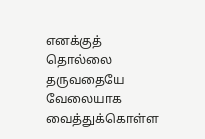எனக்குத் தொல்லை தருவதையே வேலையாக வைத்துக்கொள்ள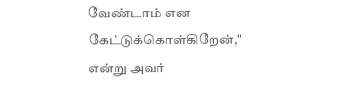வேண்டாம் என கேட்டுக்கொள்கிறேன்," என்று அவர்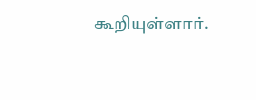கூறியுள்ளார்.